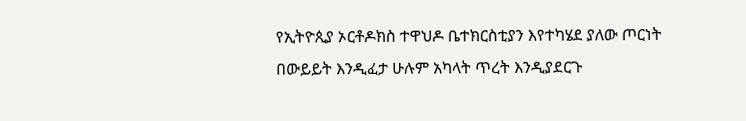የኢትዮጲያ ኦርቶዶክስ ተዋህዶ ቤተክርስቲያን እየተካሄደ ያለው ጦርነት በውይይት እንዲፈታ ሁሉም አካላት ጥረት እንዲያደርጉ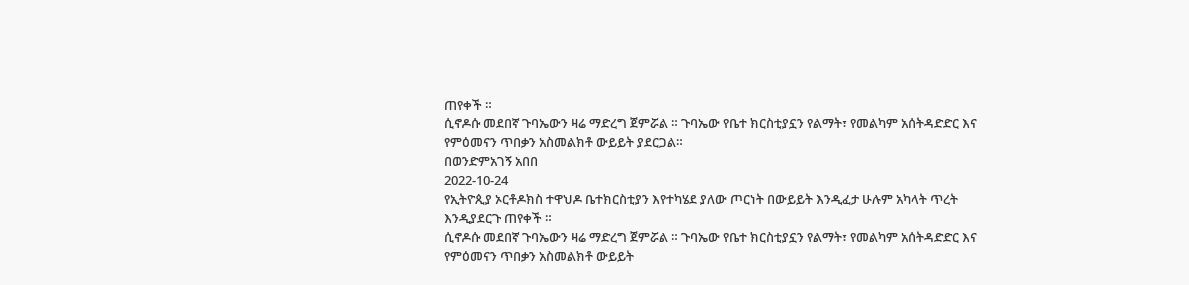ጠየቀች ።
ሲኖዶሱ መደበኛ ጉባኤውን ዛሬ ማድረግ ጀምሯል ። ጉባኤው የቤተ ክርስቲያኗን የልማት፣ የመልካም አሰትዳድድር እና የምዕመናን ጥበቃን አስመልክቶ ውይይት ያደርጋል።
በወንድምአገኝ አበበ
2022-10-24
የኢትዮጲያ ኦርቶዶክስ ተዋህዶ ቤተክርስቲያን እየተካሄደ ያለው ጦርነት በውይይት እንዲፈታ ሁሉም አካላት ጥረት እንዲያደርጉ ጠየቀች ።
ሲኖዶሱ መደበኛ ጉባኤውን ዛሬ ማድረግ ጀምሯል ። ጉባኤው የቤተ ክርስቲያኗን የልማት፣ የመልካም አሰትዳድድር እና የምዕመናን ጥበቃን አስመልክቶ ውይይት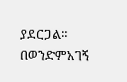ያደርጋል።
በወንድምአገኝ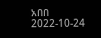አበበ
2022-10-24